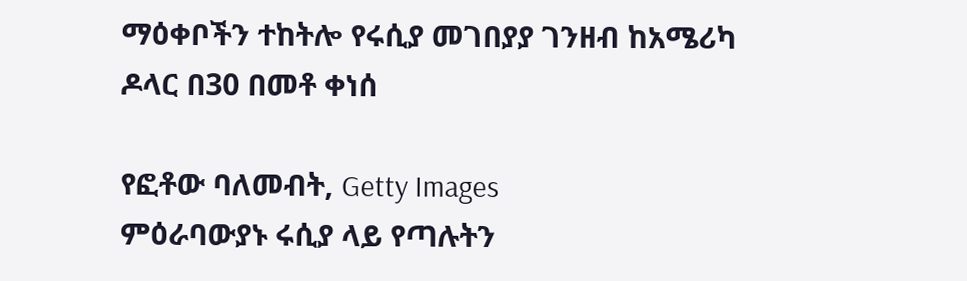ማዕቀቦችን ተከትሎ የሩሲያ መገበያያ ገንዘብ ከአሜሪካ ዶላር በ30 በመቶ ቀነሰ

የፎቶው ባለመብት, Getty Images
ምዕራባውያኑ ሩሲያ ላይ የጣሉትን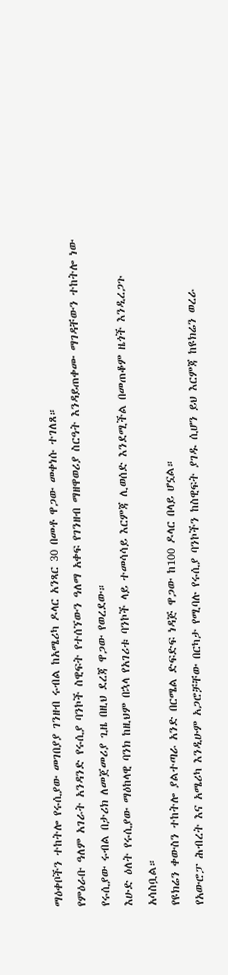ማዕቀቦችን ተከትሎ የሩሲያው መገበያያ ገንዘብ ሩብል ከአሜሪካ ዶላር አንጻር 30 በመቶ ዋጋው መቀነሱ ተገለጸ።
የምዕራቡ ዓለም አገራት አንዳንድ የሩሲያ ባንኮች ስዊፍት የተሰኘውን ዓለማ አቀፍ የገንዘብ ማዘዋወሪያ ስርዓት እንዳይጠቀሙ ማገዳቸውን ተከትሎ ነው የሩሲያው ሩብል በታሪክ ለመጀመሪያ ጊዜ በዚህ ደረጃ ዋጋው የወረደው።
እሁድ ዕለት የሩሲያው ማዕከላዊ ባንክ ከዚህም በኋላ የአገሪቱ ባንኮች ላይ ተመሳሳይ እርምጃ ሊወሰድ እንደሚችል በመጠቆም ዜጎች እንዲረጋጉ አሳስቧል።
የዩክሬን ቀውስን ተከትሎ ያልተጣራ አንድ በርሜል ድፍድፍ ነዳጅ ዋጋው ከ100 ዶላር በላይ ሆኗል።
የአውሮፓ ሕብረት እና አሜሪካ እንዲሁም አጋሮቻቸው በርካታ የሚባሉ የሩሲያ ባንኮችን ከስዊፍት ያገዱ ሲሆን ይህ እርምጃ ከዩክሬን ወረራ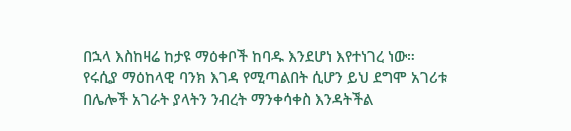በኋላ እስከዛሬ ከታዩ ማዕቀቦች ከባዱ እንደሆነ እየተነገረ ነው።
የሩሲያ ማዕከላዊ ባንክ እገዳ የሚጣልበት ሲሆን ይህ ደግሞ አገሪቱ በሌሎች አገራት ያላትን ንብረት ማንቀሳቀስ እንዳትችል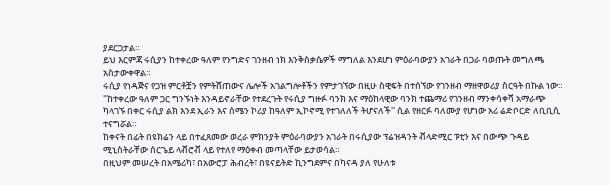ያደርጋታል።
ይህ እርምጃ ሩሲያን ከተቀረው ዓለም የንግድና ገንዘብ ነክ እንቅስቃሴዎች ማግለል እንደሆነ ምዕራባውያን አገራት በጋራ ባወጡት መግለጫ አስታውቀዋል።
ሩሲያ የነዳጅና የጋዝ ምርቶቿን የምትሸጠውና ሌሎች አገልግሎቶችን የምታገኘው በዚሁ ስዊፍት በተሰኘው የገንዘብ ማዘዋወሪያ ስርዓት በኩል ነው።
"ከተቀረው ዓለም ጋር ግንኙነት እንዳይኖራቸው የተደረጉት የሩሲያ ግዙፉ ባንክ እና ማዕከላዊው ባንክ ተጨማሪ የገንዘብ ማንቀሳቀሻ አማራጭ ካላገኙ በቀር ሩሲያ ልክ እንደ ኢራን እና ሰሜን ኮሪያ ከዓለም ኢኮኖሚ የተገለለች ትሆናለች'' ሲል የዘርፉ ባለሙያ የሆነው አሪ ሬድቦርድ ለቢቢሲ ተናግሯል።
ከቀናት በፊት በዩክሬን ላይ በተፈጸመው ወረራ ምክንያት ምዕራባውያን አገራት በሩሲያው ፕሬዝዳንት ቭላድሚር ፑቲን እና በውጭ ጉዳይ ሚኒስትራቸው ሰርጌይ ላቭሮቭ ላይ የተለየ ማዕቀብ መጣላቸው ይታወሳል።
በዚህም መሠረት በአሜሪካ፣ በአውሮፓ ሕብረት፣ በዩናይትድ ኪንግደምና በካናዳ ያለ የሁለቱ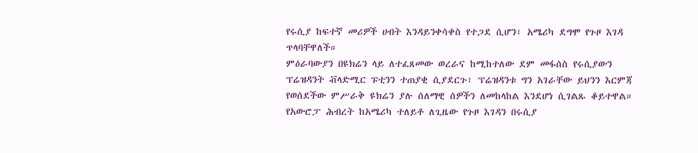የሩሲያ ከፍተኛ መሪዎች ሀብት እንዳይንቀሳቀስ የተጋደ ሲሆን፣ አሜሪካ ደግሞ የጉዞ እገዳ ጥላባቸዋለች።
ምዕራባውያን በዩክሬን ላይ ለተፈጸመው ወረራና ከሚከተለው ደም መፋሰስ የሩሲያውን ፕሬዝዳንት ቭላድሚር ፑቲንን ተጠያቂ ሲያደርጉ፣ ፕሬዝዳንቱ ግን አገራቸው ይህንን እርምጃ የወሰደችው ምሥራቅ ዩክሬን ያሉ ሰለማዊ ሰዎችን ለመከላከል እንደሆነ ሲገልጹ ቆይተዋል።
የአውሮፓ ሕብረት ከአሜሪካ ተለይቶ ለጊዜው የጉዞ እገዳን በሩሲያ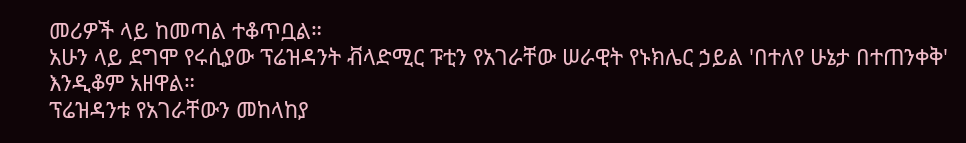መሪዎች ላይ ከመጣል ተቆጥቧል።
አሁን ላይ ደግሞ የሩሲያው ፕሬዝዳንት ቭላድሚር ፑቲን የአገራቸው ሠራዊት የኑክሌር ኃይል 'በተለየ ሁኔታ በተጠንቀቅ' እንዲቆም አዘዋል።
ፕሬዝዳንቱ የአገራቸውን መከላከያ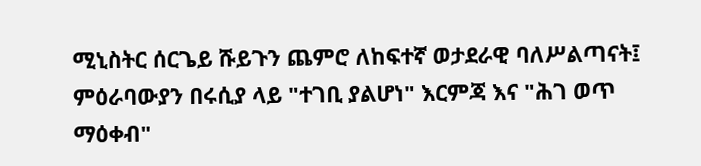ሚኒስትር ሰርጌይ ሹይጉን ጨምሮ ለከፍተኛ ወታደራዊ ባለሥልጣናት፤ ምዕራባውያን በሩሲያ ላይ "ተገቢ ያልሆነ" እርምጃ እና "ሕገ ወጥ ማዕቀብ"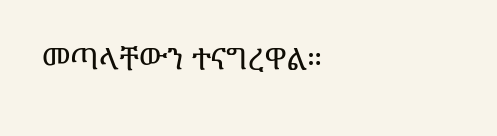መጣላቸውን ተናግረዋል።